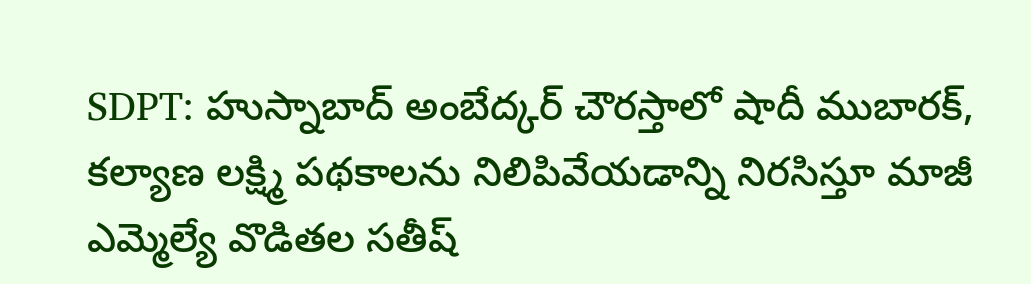SDPT: హుస్నాబాద్ అంబేద్కర్ చౌరస్తాలో షాదీ ముబారక్, కల్యాణ లక్ష్మి పథకాలను నిలిపివేయడాన్ని నిరసిస్తూ మాజీ ఎమ్మెల్యే వొడితల సతీష్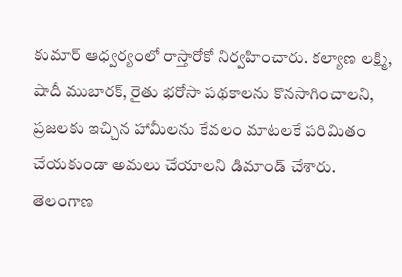కుమార్ ఆధ్వర్యంలో రాస్తారోకో నిర్వహించారు. కల్యాణ లక్ష్మి, షాదీ ముబారక్, రైతు భరోసా పథకాలను కొనసాగించాలని, ప్రజలకు ఇచ్చిన హామీలను కేవలం మాటలకే పరిమితం చేయకుండా అమలు చేయాలని డిమాండ్ చేశారు.
తెలంగాణ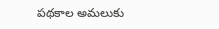పథకాల అమలుకు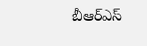బీఆర్ఎస్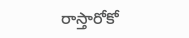రాస్తారోకో